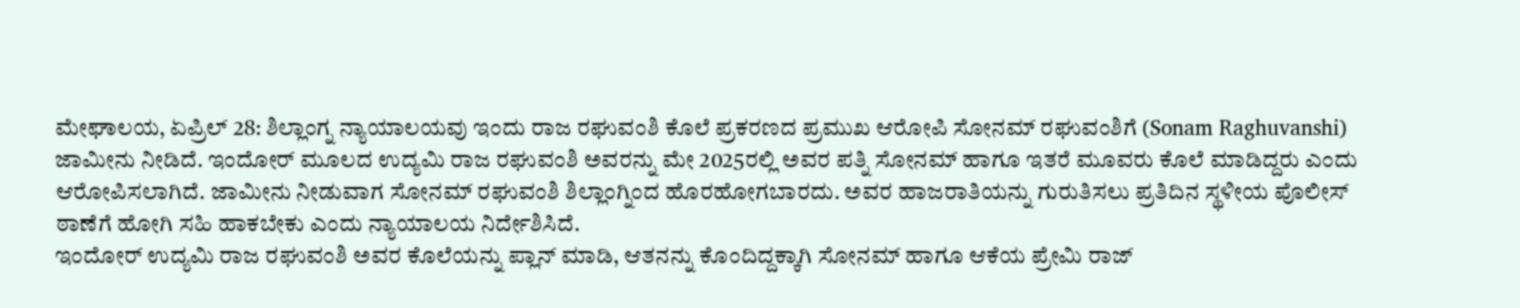ಮೇಘಾಲಯ, ಏಪ್ರಿಲ್ 28: ಶಿಲ್ಲಾಂಗ್ನ ನ್ಯಾಯಾಲಯವು ಇಂದು ರಾಜ ರಘುವಂಶಿ ಕೊಲೆ ಪ್ರಕರಣದ ಪ್ರಮುಖ ಆರೋಪಿ ಸೋನಮ್ ರಘುವಂಶಿಗೆ (Sonam Raghuvanshi) ಜಾಮೀನು ನೀಡಿದೆ. ಇಂದೋರ್ ಮೂಲದ ಉದ್ಯಮಿ ರಾಜ ರಘುವಂಶಿ ಅವರನ್ನು ಮೇ 2025ರಲ್ಲಿ ಅವರ ಪತ್ನಿ ಸೋನಮ್ ಹಾಗೂ ಇತರೆ ಮೂವರು ಕೊಲೆ ಮಾಡಿದ್ದರು ಎಂದು ಆರೋಪಿಸಲಾಗಿದೆ. ಜಾಮೀನು ನೀಡುವಾಗ ಸೋನಮ್ ರಘುವಂಶಿ ಶಿಲ್ಲಾಂಗ್ನಿಂದ ಹೊರಹೋಗಬಾರದು. ಅವರ ಹಾಜರಾತಿಯನ್ನು ಗುರುತಿಸಲು ಪ್ರತಿದಿನ ಸ್ಥಳೀಯ ಪೊಲೀಸ್ ಠಾಣೆಗೆ ಹೋಗಿ ಸಹಿ ಹಾಕಬೇಕು ಎಂದು ನ್ಯಾಯಾಲಯ ನಿರ್ದೇಶಿಸಿದೆ.
ಇಂದೋರ್ ಉದ್ಯಮಿ ರಾಜ ರಘುವಂಶಿ ಅವರ ಕೊಲೆಯನ್ನು ಪ್ಲಾನ್ ಮಾಡಿ, ಆತನನ್ನು ಕೊಂದಿದ್ದಕ್ಕಾಗಿ ಸೋನಮ್ ಹಾಗೂ ಆಕೆಯ ಪ್ರೇಮಿ ರಾಜ್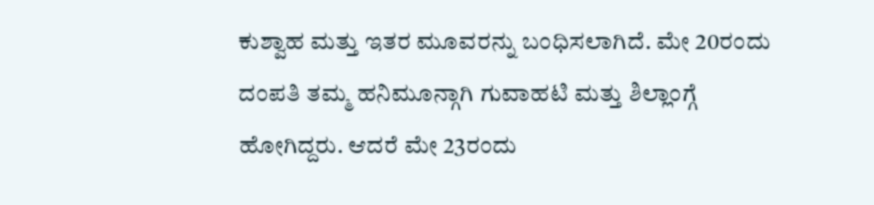ಕುಶ್ವಾಹ ಮತ್ತು ಇತರ ಮೂವರನ್ನು ಬಂಧಿಸಲಾಗಿದೆ. ಮೇ 20ರಂದು ದಂಪತಿ ತಮ್ಮ ಹನಿಮೂನ್ಗಾಗಿ ಗುವಾಹಟಿ ಮತ್ತು ಶಿಲ್ಲಾಂಗ್ಗೆ ಹೋಗಿದ್ದರು. ಆದರೆ ಮೇ 23ರಂದು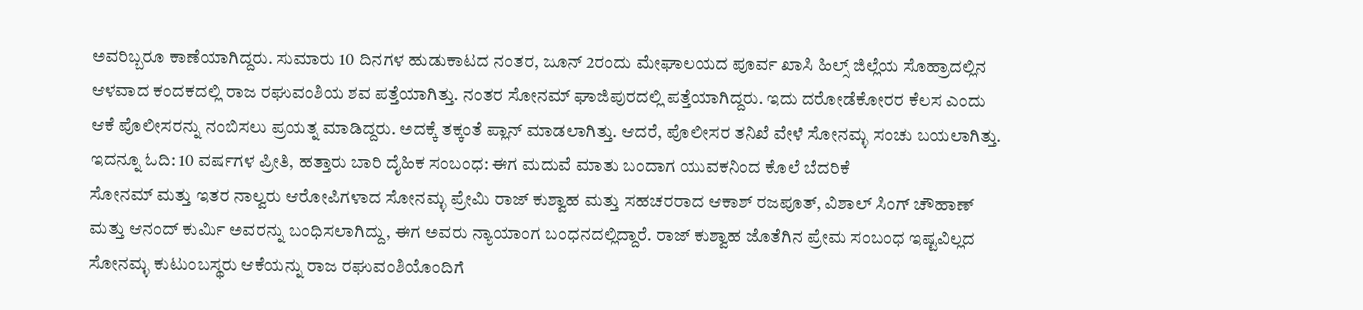ಅವರಿಬ್ಬರೂ ಕಾಣೆಯಾಗಿದ್ದರು. ಸುಮಾರು 10 ದಿನಗಳ ಹುಡುಕಾಟದ ನಂತರ, ಜೂನ್ 2ರಂದು ಮೇಘಾಲಯದ ಪೂರ್ವ ಖಾಸಿ ಹಿಲ್ಸ್ ಜಿಲ್ಲೆಯ ಸೊಹ್ರಾದಲ್ಲಿನ ಆಳವಾದ ಕಂದಕದಲ್ಲಿ ರಾಜ ರಘುವಂಶಿಯ ಶವ ಪತ್ತೆಯಾಗಿತ್ತು. ನಂತರ ಸೋನಮ್ ಘಾಜಿಪುರದಲ್ಲಿ ಪತ್ತೆಯಾಗಿದ್ದರು. ಇದು ದರೋಡೆಕೋರರ ಕೆಲಸ ಎಂದು ಆಕೆ ಪೊಲೀಸರನ್ನು ನಂಬಿಸಲು ಪ್ರಯತ್ನ ಮಾಡಿದ್ದರು. ಅದಕ್ಕೆ ತಕ್ಕಂತೆ ಪ್ಲಾನ್ ಮಾಡಲಾಗಿತ್ತು. ಆದರೆ, ಪೊಲೀಸರ ತನಿಖೆ ವೇಳೆ ಸೋನಮ್ಳ ಸಂಚು ಬಯಲಾಗಿತ್ತು.
ಇದನ್ನೂ ಓದಿ: 10 ವರ್ಷಗಳ ಪ್ರೀತಿ, ಹತ್ತಾರು ಬಾರಿ ದೈಹಿಕ ಸಂಬಂಧ: ಈಗ ಮದುವೆ ಮಾತು ಬಂದಾಗ ಯುವಕನಿಂದ ಕೊಲೆ ಬೆದರಿಕೆ
ಸೋನಮ್ ಮತ್ತು ಇತರ ನಾಲ್ವರು ಆರೋಪಿಗಳಾದ ಸೋನಮ್ಳ ಪ್ರೇಮಿ ರಾಜ್ ಕುಶ್ವಾಹ ಮತ್ತು ಸಹಚರರಾದ ಆಕಾಶ್ ರಜಪೂತ್, ವಿಶಾಲ್ ಸಿಂಗ್ ಚೌಹಾಣ್ ಮತ್ತು ಆನಂದ್ ಕುರ್ಮಿ ಅವರನ್ನು ಬಂಧಿಸಲಾಗಿದ್ದು, ಈಗ ಅವರು ನ್ಯಾಯಾಂಗ ಬಂಧನದಲ್ಲಿದ್ದಾರೆ. ರಾಜ್ ಕುಶ್ವಾಹ ಜೊತೆಗಿನ ಪ್ರೇಮ ಸಂಬಂಧ ಇಷ್ಟವಿಲ್ಲದ ಸೋನಮ್ಳ ಕುಟುಂಬಸ್ಥರು ಆಕೆಯನ್ನು ರಾಜ ರಘುವಂಶಿಯೊಂದಿಗೆ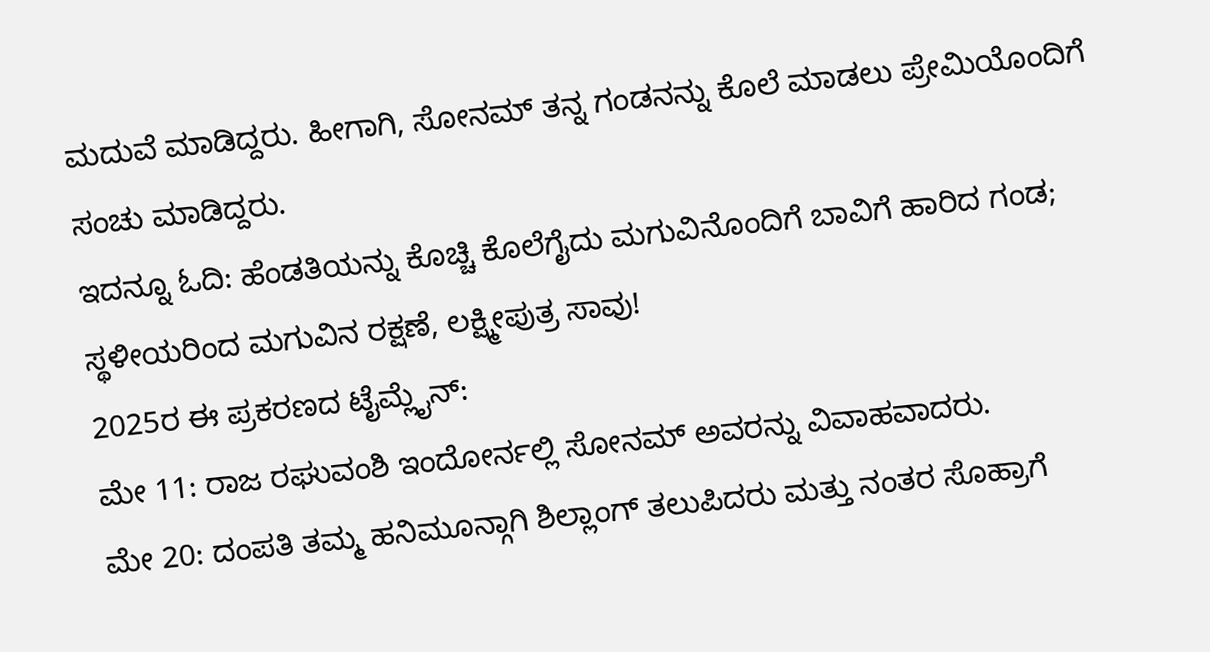ಮದುವೆ ಮಾಡಿದ್ದರು. ಹೀಗಾಗಿ, ಸೋನಮ್ ತನ್ನ ಗಂಡನನ್ನು ಕೊಲೆ ಮಾಡಲು ಪ್ರೇಮಿಯೊಂದಿಗೆ ಸಂಚು ಮಾಡಿದ್ದರು.
ಇದನ್ನೂ ಓದಿ: ಹೆಂಡತಿಯನ್ನು ಕೊಚ್ಚಿ ಕೊಲೆಗೈದು ಮಗುವಿನೊಂದಿಗೆ ಬಾವಿಗೆ ಹಾರಿದ ಗಂಡ; ಸ್ಥಳೀಯರಿಂದ ಮಗುವಿನ ರಕ್ಷಣೆ, ಲಕ್ಷ್ಮೀಪುತ್ರ ಸಾವು!
2025ರ ಈ ಪ್ರಕರಣದ ಟೈಮ್ಲೈನ್:
ಮೇ 11: ರಾಜ ರಘುವಂಶಿ ಇಂದೋರ್ನಲ್ಲಿ ಸೋನಮ್ ಅವರನ್ನು ವಿವಾಹವಾದರು.
ಮೇ 20: ದಂಪತಿ ತಮ್ಮ ಹನಿಮೂನ್ಗಾಗಿ ಶಿಲ್ಲಾಂಗ್ ತಲುಪಿದರು ಮತ್ತು ನಂತರ ಸೊಹ್ರಾಗೆ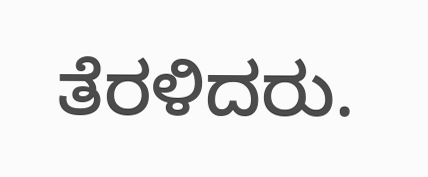ತೆರಳಿದರು.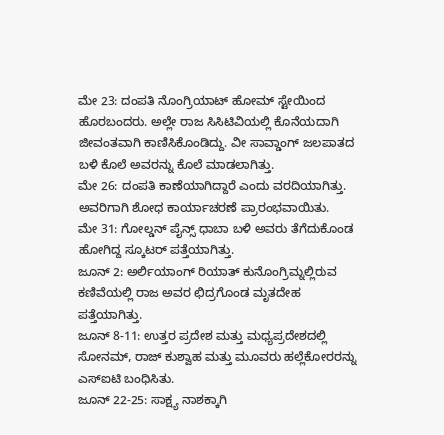ಮೇ 23: ದಂಪತಿ ನೊಂಗ್ರಿಯಾಟ್ ಹೋಮ್ ಸ್ಟೇಯಿಂದ ಹೊರಬಂದರು. ಅಲ್ಲೇ ರಾಜ ಸಿಸಿಟಿವಿಯಲ್ಲಿ ಕೊನೆಯದಾಗಿ ಜೀವಂತವಾಗಿ ಕಾಣಿಸಿಕೊಂಡಿದ್ದು. ವೀ ಸಾವ್ಡಾಂಗ್ ಜಲಪಾತದ ಬಳಿ ಕೊಲೆ ಅವರನ್ನು ಕೊಲೆ ಮಾಡಲಾಗಿತ್ತು.
ಮೇ 26: ದಂಪತಿ ಕಾಣೆಯಾಗಿದ್ದಾರೆ ಎಂದು ವರದಿಯಾಗಿತ್ತು. ಅವರಿಗಾಗಿ ಶೋಧ ಕಾರ್ಯಾಚರಣೆ ಪ್ರಾರಂಭವಾಯಿತು.
ಮೇ 31: ಗೋಲ್ಡನ್ ಪೈನ್ಸ್ ಧಾಬಾ ಬಳಿ ಅವರು ತೆಗೆದುಕೊಂಡ ಹೋಗಿದ್ದ ಸ್ಕೂಟರ್ ಪತ್ತೆಯಾಗಿತ್ತು.
ಜೂನ್ 2: ಅರ್ಲಿಯಾಂಗ್ ರಿಯಾತ್ ಕುನೊಂಗ್ರಿಮ್ನಲ್ಲಿರುವ ಕಣಿವೆಯಲ್ಲಿ ರಾಜ ಅವರ ಛಿದ್ರಗೊಂಡ ಮೃತದೇಹ ಪತ್ತೆಯಾಗಿತ್ತು.
ಜೂನ್ 8-11: ಉತ್ತರ ಪ್ರದೇಶ ಮತ್ತು ಮಧ್ಯಪ್ರದೇಶದಲ್ಲಿ ಸೋನಮ್, ರಾಜ್ ಕುಶ್ವಾಹ ಮತ್ತು ಮೂವರು ಹಲ್ಲೆಕೋರರನ್ನು ಎಸ್ಐಟಿ ಬಂಧಿಸಿತು.
ಜೂನ್ 22-25: ಸಾಕ್ಷ್ಯ ನಾಶಕ್ಕಾಗಿ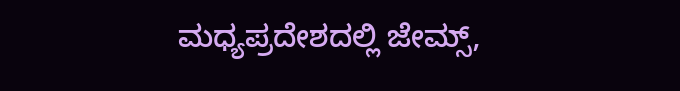ಮಧ್ಯಪ್ರದೇಶದಲ್ಲಿ ಜೇಮ್ಸ್,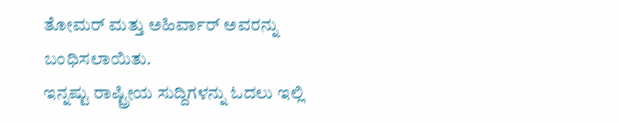ತೋಮರ್ ಮತ್ತು ಅಹಿರ್ವಾರ್ ಅವರನ್ನು ಬಂಧಿಸಲಾಯಿತು.
ಇನ್ನಷ್ಟು ರಾಷ್ಟ್ರೀಯ ಸುದ್ದಿಗಳನ್ನು ಓದಲು ಇಲ್ಲಿ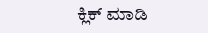ಕ್ಲಿಕ್ ಮಾಡಿ